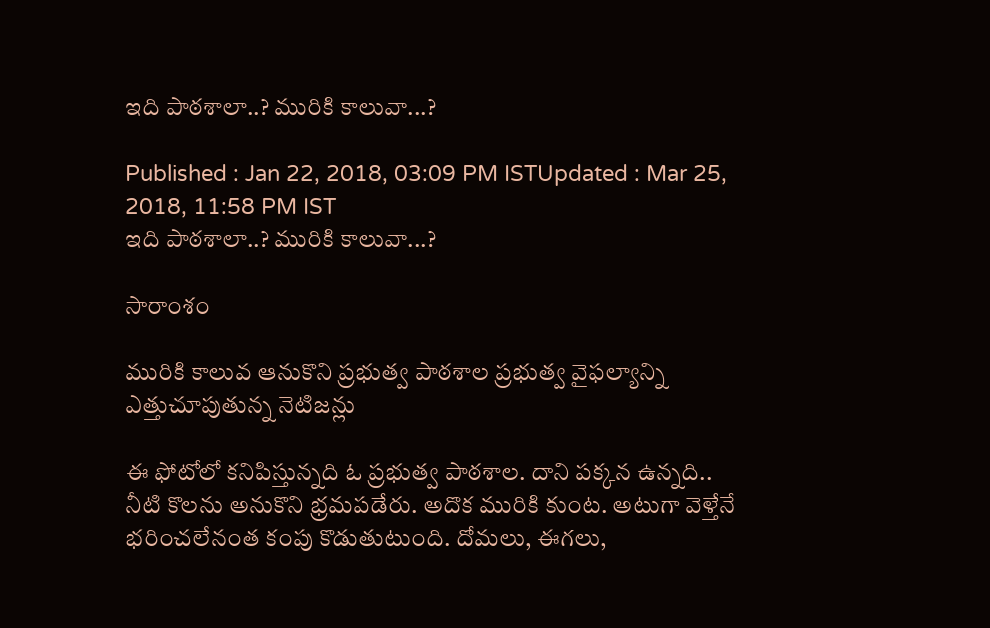ఇది పాఠశాలా..? మురికి కాలువా...?

Published : Jan 22, 2018, 03:09 PM ISTUpdated : Mar 25, 2018, 11:58 PM IST
ఇది పాఠశాలా..? మురికి కాలువా...?

సారాంశం

మురికి కాలువ ఆనుకొని ప్రభుత్వ పాఠశాల ప్రభుత్వ వైఫల్యాన్ని ఎత్తుచూపుతున్న నెటిజన్లు

ఈ ఫోటోలో కనిపిస్తున్నది ఓ ప్రభుత్వ పాఠశాల. దాని పక్కన ఉన్నది.. నీటి కొలను అనుకొని భ్రమపడేరు. అదొక మురికి కుంట. అటుగా వెళ్తేనే భరించలేనంత కంపు కొడుతుటుంది. దోమలు, ఈగలు,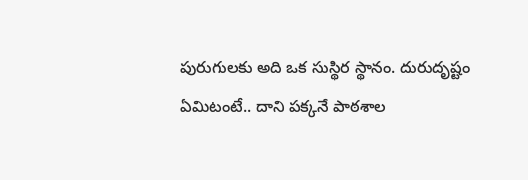పురుగులకు అది ఒక సుస్థిర స్థానం. దురుదృష్టం ఏమిటంటే.. దాని పక్కనే పాఠశాల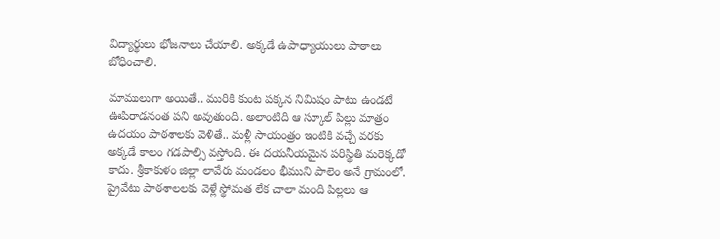విద్యార్థులు భోజనాలు చేయాలి. అక్కడే ఉపాధ్యాయులు పాఠాలు బోధించాలి.

మాములుగా అయితే.. మురికి కుంట పక్కన నిమిషం పాటు ఉండటే ఊపిరాడనంత పని అవుతుంది. అలాంటిది ఆ స్కూల్ పిల్లు మాత్రం ఉదయం పాఠశాలకు వెళితే.. మళ్లీ సాయంత్రం ఇంటికి వచ్చే వరకు అక్కడే కాలం గడపాల్సి వస్తోంది. ఈ దయనీయమైన పరిస్థితి మరెక్కడో కాదు. శ్రీకాకుళం జిల్లా లావేరు మండలం భీముని పాలెం అనే గ్రామంలో. ప్రైవేటు పాఠశాలలకు వెళ్లే స్థోమత లేక చాలా మంది పిల్లలు ఆ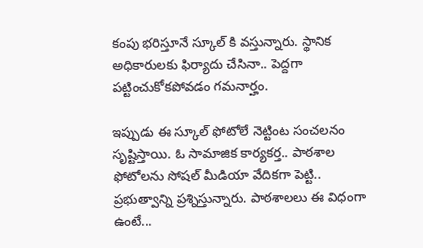కంపు భరిస్తూనే స్కూల్ కి వస్తున్నారు. స్థానిక అధికారులకు ఫిర్యాదు చేసినా.. పెద్దగా పట్టించుకోకపోవడం గమనార్హం.

ఇప్పుడు ఈ స్కూల్ ఫోటోలే నెట్టింట సంచలనం సృష్టిస్తాయి. ఓ సామాజిక కార్యకర్త.. పాఠశాల ఫోటోలను సోషల్ మీడియా వేదికగా పెట్టి.. ప్రభుత్వాన్ని ప్రశ్నిస్తున్నారు. పాఠశాలలు ఈ విధంగా ఉంటే...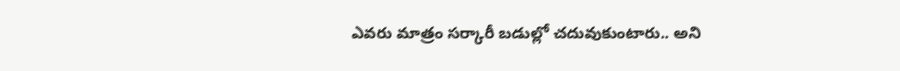ఎవరు మాత్రం సర్కారీ బడుల్లో చదువుకుంటారు.. అని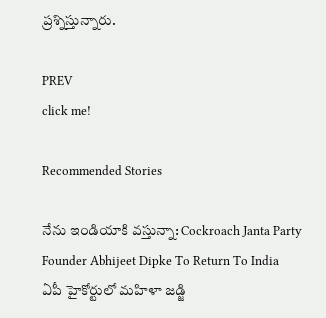ప్రశ్నిస్తున్నారు.

PREV
click me!

Recommended Stories

నేను ఇండియాకి వస్తున్నా: Cockroach Janta Party Founder Abhijeet Dipke To Return To India
ఏపీ హైకోర్టులో మహిళా జడ్జి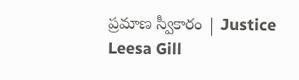ప్రమాణ స్వీకారం | Justice Leesa Gill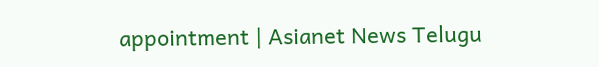appointment | Asianet News Telugu